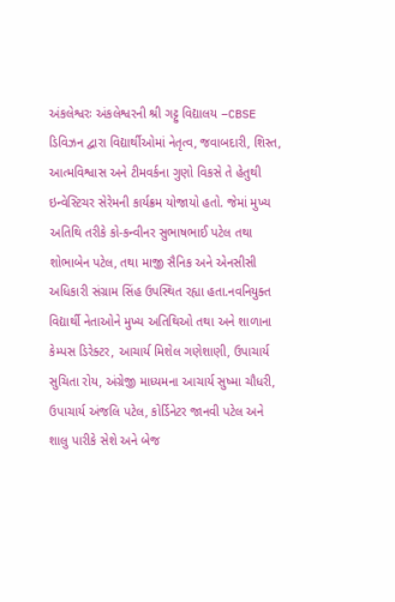અંકલેશ્વરઃ અંકલેશ્વરની શ્રી ગટ્ટુ વિદ્યાલય –CBSE ડિવિઝન દ્વારા વિદ્યાર્થીઓમાં નેતૃત્વ, જવાબદારી, શિસ્ત, આત્મવિશ્વાસ અને ટીમવર્કના ગુણો વિકસે તે હેતુથી ઇન્વેસ્ટિચર સેરેમની કાર્યક્રમ યોજાયો હતો. જેમાં મુખ્ય અતિથિ તરીકે કો-કન્વીનર સુભાષભાઈ પટેલ તથા શોભાબેન પટેલ, તથા માજી સૈનિક અને એનસીસી અધિકારી સંગ્રામ સિંહ ઉપસ્થિત રહ્યા હતા.નવનિયુક્ત વિદ્યાર્થી નેતાઓને મુખ્ય અતિથિઓ તથા અને શાળાના કેમ્પસ ડિરેક્ટર, આચાર્ય મિશેલ ગણેશાણી, ઉપાચાર્ય સુચિતા રોય, અંગ્રેજી માધ્યમના આચાર્ય સુષ્મા ચૌધરી, ઉપાચાર્ય અંજલિ પટેલ, કોર્ડિનેટર જાનવી પટેલ અને શાલુ પારીકે સેશે અને બેજ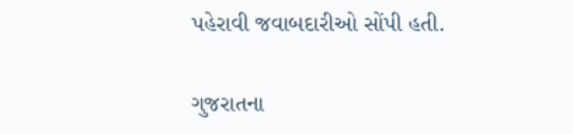પહેરાવી જવાબદારીઓ સોંપી હતી.

ગુજરાતના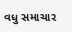વધુ સમાચાર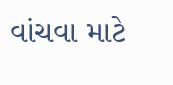વાંચવા માટે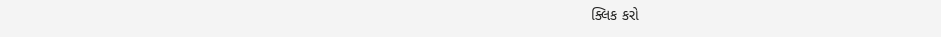ક્લિક કરો